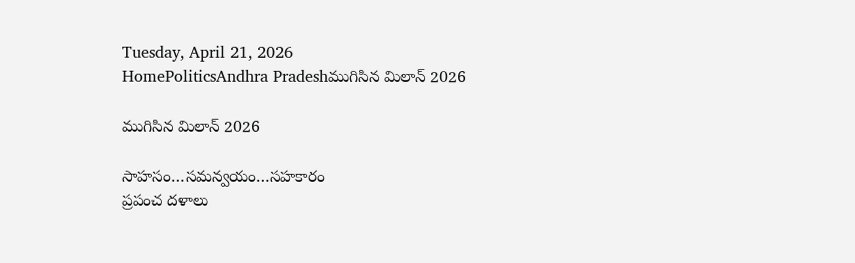Tuesday, April 21, 2026
HomePoliticsAndhra Pradeshముగిసిన మిలాన్‌ 2026

ముగిసిన మిలాన్‌ 2026

సాహసం…సమన్వయం…సహకారం
ప్రపంచ దళాలు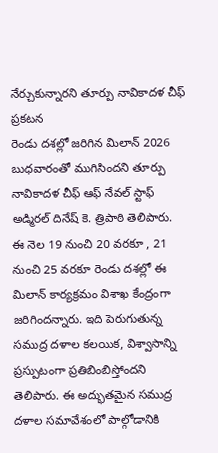నేర్చుకున్నారని తూర్పు నావికాదళ చీఫ్‌ ప్రకటన
రెండు దశల్లో జరిగిన మిలాన్‌ 2026 బుధవారంతో ముగిసిందని తూర్పు నావికాదళ చీఫ్‌ ఆఫ్‌ నేవల్‌ స్టాఫ్‌ అడ్మిరల్‌ దినేష్‌ కె. త్రిపాఠి తెలిపారు. ఈ నెల 19 నుంచి 20 వరకూ , 21 నుంచి 25 వరకూ రెండు దశల్లో ఈ మిలాన్‌ కార్యక్రమం విశాఖ కేంద్రంగా జరిగిందన్నారు. ఇది పెరుగుతున్న సముద్ర దళాల కలయిక, విశ్వాసాన్ని ప్రస్పుటంగా ప్రతిబింబిస్తోందని తెలిపారు. ఈ అద్భుతమైన సముద్ర దళాల సమావేశంలో పాల్గోడానికి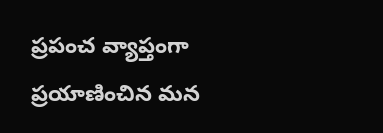ప్రపంచ వ్యాప్తంగా ప్రయాణించిన మన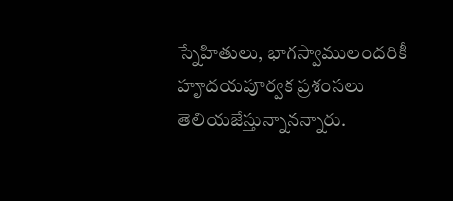స్నేహితులు, భాగస్వాములందరికీ హౄదయపూర్వక ప్రశంసలు తెలియజేస్తున్నానన్నారు.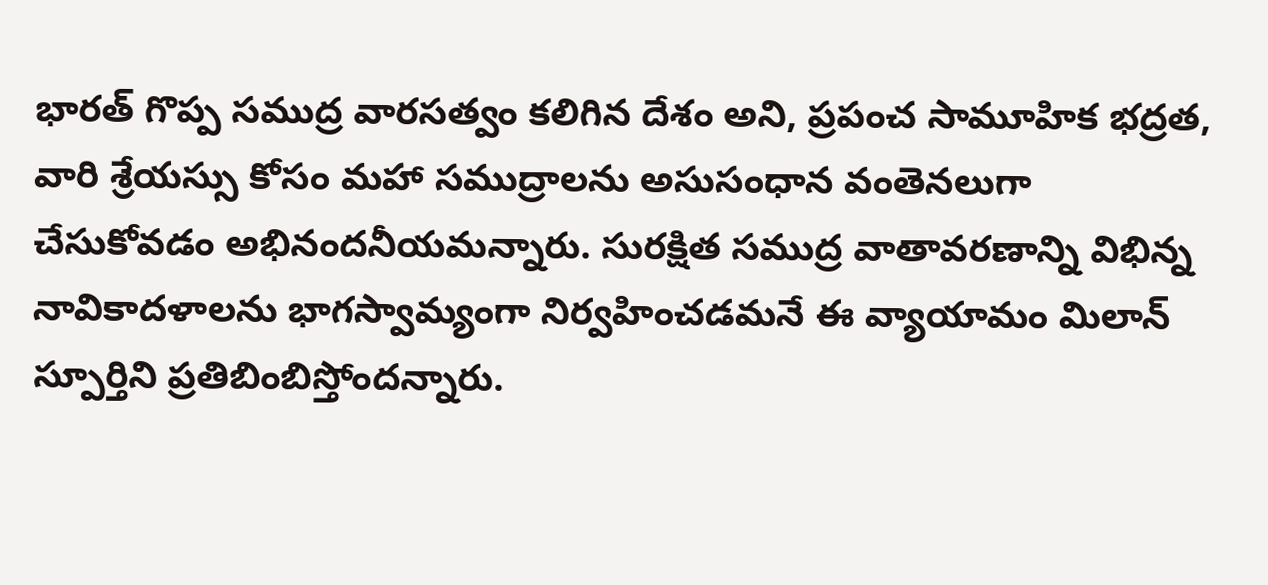భారత్‌ గొప్ప సముద్ర వారసత్వం కలిగిన దేశం అని, ప్రపంచ సామూహిక భద్రత, వారి శ్రేయస్సు కోసం మహా సముద్రాలను అసుసంధాన వంతెనలుగా చేసుకోవడం అభినందనీయమన్నారు. సురక్షిత సముద్ర వాతావరణాన్ని విభిన్న నావికాదళాలను భాగస్వామ్యంగా నిర్వహించడమనే ఈ వ్యాయామం మిలాన్‌ స్పూర్తిని ప్రతిబింబిస్తోందన్నారు.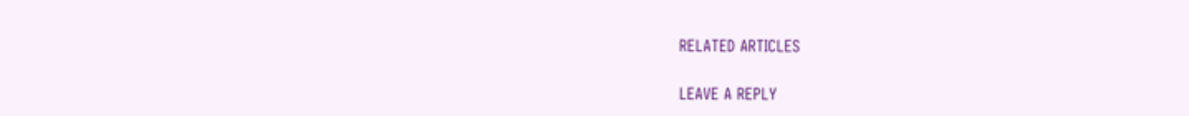RELATED ARTICLES

LEAVE A REPLY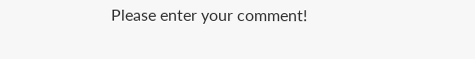Please enter your comment!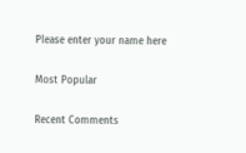Please enter your name here

Most Popular

Recent Comments